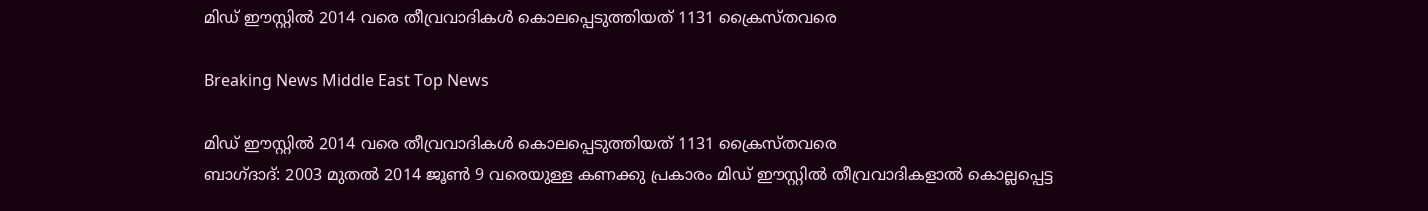മിഡ് ഈസ്റ്റില്‍ 2014 വരെ തീവ്രവാദികള്‍ കൊലപ്പെടുത്തിയത് 1131 ക്രൈസ്തവരെ

Breaking News Middle East Top News

മിഡ് ഈസ്റ്റില്‍ 2014 വരെ തീവ്രവാദികള്‍ കൊലപ്പെടുത്തിയത് 1131 ക്രൈസ്തവരെ
ബാഗ്ദാദ്: 2003 മുതല്‍ 2014 ജൂണ്‍ 9 വരെയുള്ള കണക്കു പ്രകാരം മിഡ് ഈസ്റ്റില്‍ തീവ്രവാദികളാല്‍ കൊല്ലപ്പെട്ട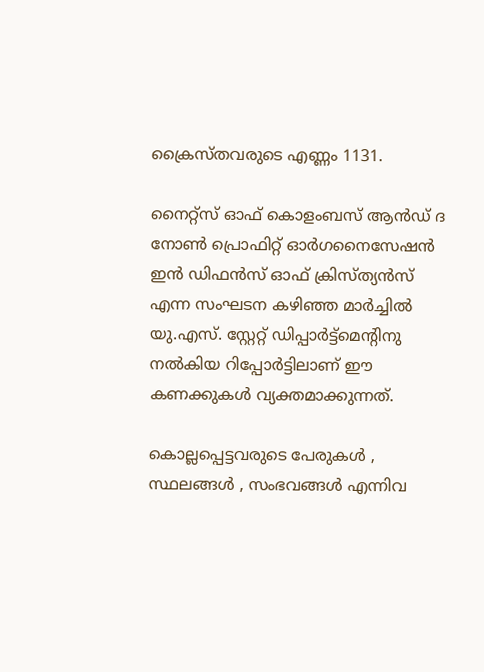ക്രൈസ്തവരുടെ എണ്ണം 1131.

നൈറ്റ്സ് ഓഫ് കൊളംബസ് ആന്‍ഡ് ദ നോണ്‍ പ്രൊഫിറ്റ് ഓര്‍ഗനൈസേഷന്‍ ഇന്‍ ഡിഫന്‍സ് ഓഫ് ക്രിസ്ത്യന്‍സ് എന്ന സംഘടന കഴിഞ്ഞ മാര്‍ച്ചില്‍ യു.എസ്. സ്റ്റേറ്റ് ഡിപ്പാര്‍ട്ട്മെന്‍റിനു നല്‍കിയ റിപ്പോര്‍ട്ടിലാണ് ഈ കണക്കുകള്‍ വ്യക്തമാക്കുന്നത്.

കൊല്ലപ്പെട്ടവരുടെ പേരുകള്‍ ‍, സ്ഥലങ്ങള്‍ ‍, സംഭവങ്ങള്‍ എന്നിവ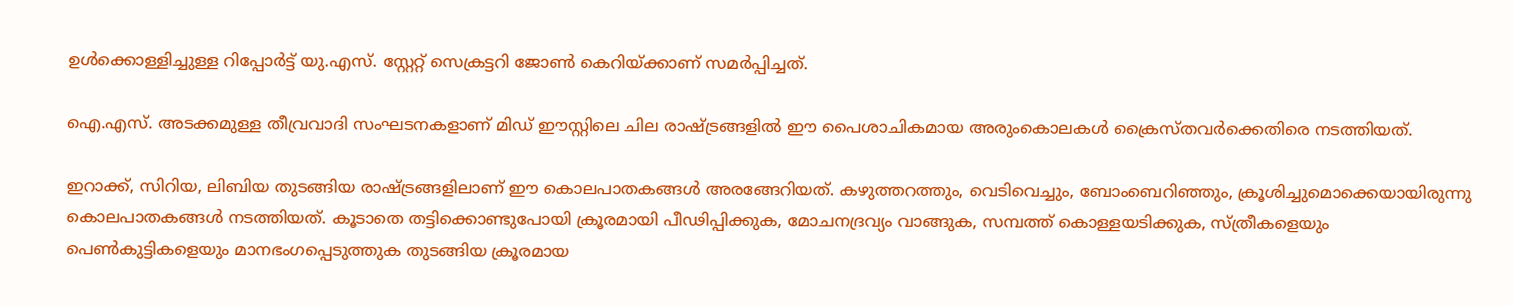ഉള്‍ക്കൊള്ളിച്ചുള്ള റിപ്പോര്‍ട്ട് യു.എസ്. സ്റ്റേറ്റ് സെക്രട്ടറി ജോണ്‍ കെറിയ്ക്കാണ് സമര്‍പ്പിച്ചത്.

ഐ.എസ്. അടക്കമുള്ള തീവ്രവാദി സംഘടനകളാണ് മിഡ് ഈസ്റ്റിലെ ചില രാഷ്ട്രങ്ങളില്‍ ഈ പൈശാചികമായ അരുംകൊലകള്‍ ക്രൈസ്തവര്‍ക്കെതിരെ നടത്തിയത്.

ഇറാക്ക്, സിറിയ, ലിബിയ തുടങ്ങിയ രാഷ്ട്രങ്ങളിലാണ് ഈ കൊലപാതകങ്ങള്‍ അരങ്ങേറിയത്. കഴുത്തറത്തും, വെടിവെച്ചും, ബോംബെറിഞ്ഞും, ക്രൂശിച്ചുമൊക്കെയായിരുന്നു കൊലപാതകങ്ങള്‍ നടത്തിയത്. കൂടാതെ തട്ടിക്കൊണ്ടുപോയി ക്രൂരമായി പീഢിപ്പിക്കുക, മോചനദ്രവ്യം വാങ്ങുക, സമ്പത്ത് കൊള്ളയടിക്കുക, സ്ത്രീകളെയും പെണ്‍കുട്ടികളെയും മാനഭംഗപ്പെടുത്തുക തുടങ്ങിയ ക്രൂരമായ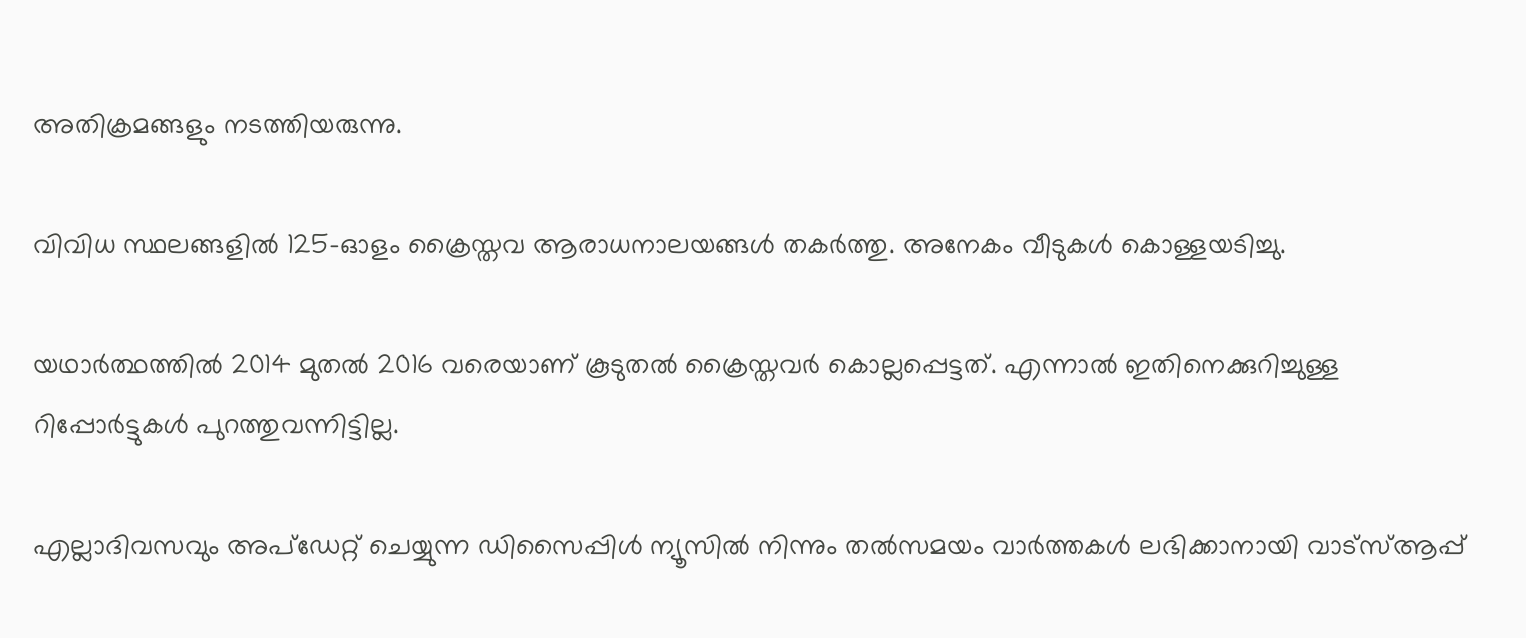അതിക്രമങ്ങളും നടത്തിയരുന്നു.

വിവിധ സ്ഥലങ്ങളില്‍ 125-ഓളം ക്രൈസ്തവ ആരാധനാലയങ്ങള്‍ തകര്‍ത്തു. അനേകം വീടുകള്‍ കൊള്ളയടിച്ചു.

യഥാര്‍ത്ഥത്തില്‍ 2014 മുതല്‍ 2016 വരെയാണ് കൂടുതല്‍ ക്രൈസ്തവര്‍ കൊല്ലപ്പെട്ടത്. എന്നാല്‍ ഇതിനെക്കുറിച്ചുള്ള റിപ്പോര്‍ട്ടുകള്‍ പുറത്തുവന്നിട്ടില്ല.

എല്ലാദിവസവും അപ്ഡേറ്റ് ചെയ്യുന്ന ഡിസൈപ്പിൾ ന്യൂസിൽ നിന്നും തൽസമയം വാർത്തകൾ ലഭിക്കാനായി വാട്സ്ആപ്പ്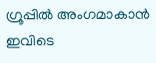ഗ്രൂപ്പിൽ അംഗമാകാൻ ഇവിടെ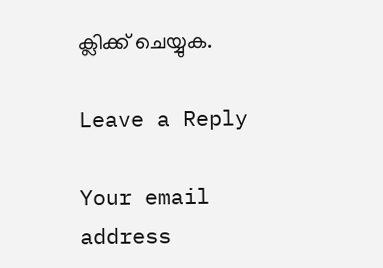ക്ലിക്ക് ചെയ്യുക.

Leave a Reply

Your email address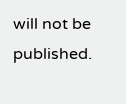will not be published.